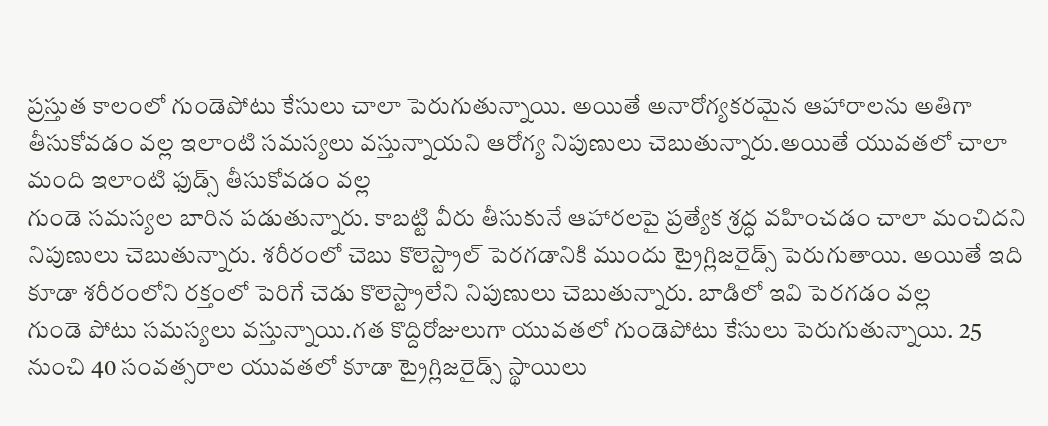ప్రస్తుత కాలంలో గుండెపోటు కేసులు చాలా పెరుగుతున్నాయి. అయితే అనారోగ్యకరమైన ఆహారాలను అతిగా తీసుకోవడం వల్ల ఇలాంటి సమస్యలు వస్తున్నాయని ఆరోగ్య నిపుణులు చెబుతున్నారు.అయితే యువతలో చాలా మంది ఇలాంటి ఫుడ్స్ తీసుకోవడం వల్ల
గుండె సమస్యల బారిన పడుతున్నారు. కాబట్టి వీరు తీసుకునే ఆహారలపై ప్రత్యేక శ్రద్ధ వహించడం చాలా మంచిదని నిపుణులు చెబుతున్నారు. శరీరంలో చెబు కొలెస్ట్రాల్ పెరగడానికి ముందు ట్రైగ్లిజరైడ్స్ పెరుగుతాయి. అయితే ఇది కూడా శరీరంలోని రక్తంలో పెరిగే చెడు కొలెస్ట్రాలేని నిపుణులు చెబుతున్నారు. బాడిలో ఇవి పెరగడం వల్ల
గుండె పోటు సమస్యలు వస్తున్నాయి.గత కొద్దిరోజులుగా యువతలో గుండెపోటు కేసులు పెరుగుతున్నాయి. 25 నుంచి 40 సంవత్సరాల యువతలో కూడా ట్రైగ్లిజరైడ్స్ స్థాయిలు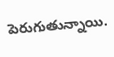పెరుగుతున్నాయి.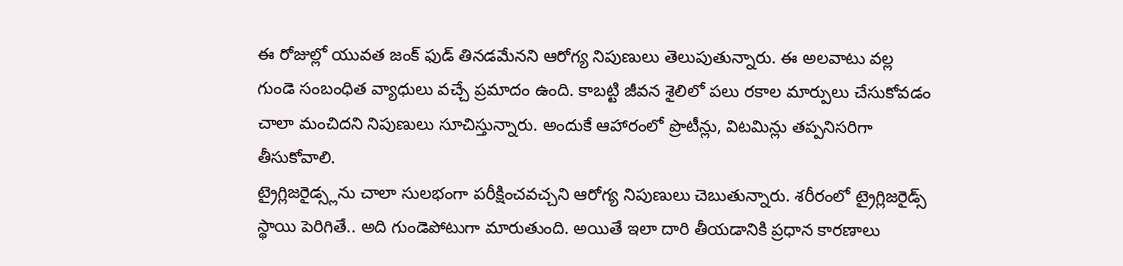ఈ రోజుల్లో యువత జంక్ ఫుడ్ తినడమేనని ఆరోగ్య నిపుణులు తెలుపుతున్నారు. ఈ అలవాటు వల్ల
గుండె సంబంధిత వ్యాధులు వచ్చే ప్రమాదం ఉంది. కాబట్టి జీవన శైలిలో పలు రకాల మార్పులు చేసుకోవడం చాలా మంచిదని నిపుణులు సూచిస్తున్నారు. అందుకే ఆహారంలో ప్రొటీన్లు, విటమిన్లు తప్పనిసరిగా తీసుకోవాలి.
ట్రైగ్లిజరైడ్స్లను చాలా సులభంగా పరీక్షించవచ్చని ఆరోగ్య నిపుణులు చెబుతున్నారు. శరీరంలో ట్రైగ్లిజరైడ్స్ స్థాయి పెరిగితే.. అది గుండెపోటుగా మారుతుంది. అయితే ఇలా దారి తీయడానికి ప్రధాన కారణాలు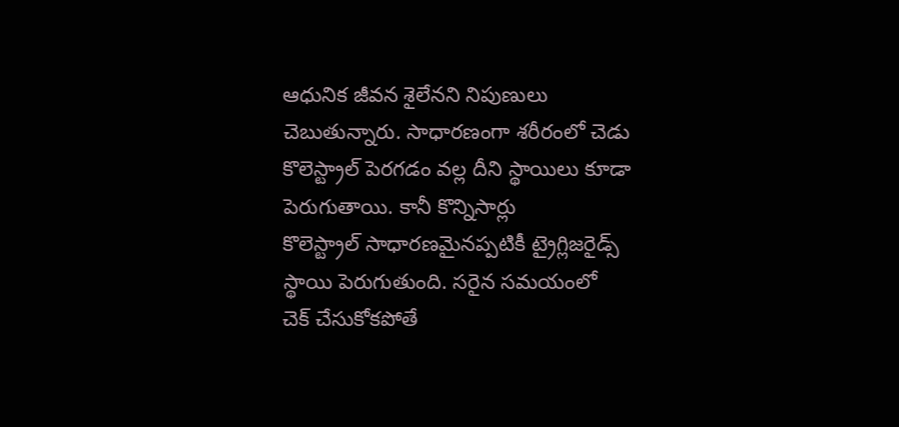ఆధునిక జీవన శైలేనని నిపుణులు చెబుతున్నారు. సాధారణంగా శరీరంలో చెడు
కొలెస్ట్రాల్ పెరగడం వల్ల దీని స్థాయిలు కూడా పెరుగుతాయి. కానీ కొన్నిసార్లు
కొలెస్ట్రాల్ సాధారణమైనప్పటికీ ట్రైగ్లిజరైడ్స్ స్థాయి పెరుగుతుంది. సరైన సమయంలో
చెక్ చేసుకోకపోతే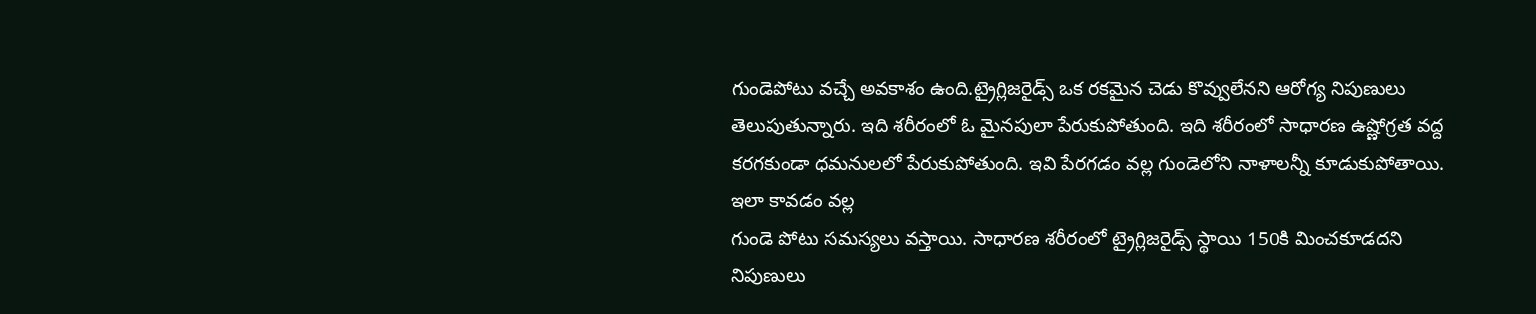గుండెపోటు వచ్చే అవకాశం ఉంది.ట్రైగ్లిజరైడ్స్ ఒక రకమైన చెడు కొవ్వులేనని ఆరోగ్య నిపుణులు తెలుపుతున్నారు. ఇది శరీరంలో ఓ మైనపులా పేరుకుపోతుంది. ఇది శరీరంలో సాధారణ ఉష్ణోగ్రత వద్ద కరగకుండా ధమనులలో పేరుకుపోతుంది. ఇవి పేరగడం వల్ల గుండెలోని నాళాలన్నీ కూడుకుపోతాయి. ఇలా కావడం వల్ల
గుండె పోటు సమస్యలు వస్తాయి. సాధారణ శరీరంలో ట్రైగ్లిజరైడ్స్ స్థాయి 150కి మించకూడదని నిపుణులు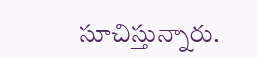సూచిస్తున్నారు.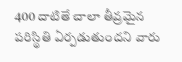400 దాటితే చాలా తీవ్రమైన పరిస్థితి ఏర్పడుతుందని వారు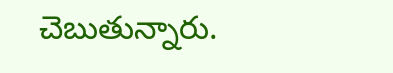చెబుతున్నారు.